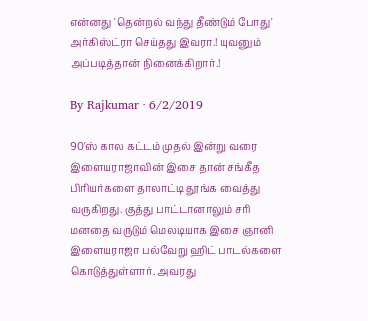என்னது 'தென்றல் வந்து தீண்டும் போது' அர்கிஸ்ட்ரா செய்தது இவரா.! யுவனும் அப்படித்தான் நினைக்கிறார்.!

By Rajkumar · 6/2/2019

90'ஸ் கால கட்டம் முதல் இன்று வரை இளையராஜாவின் இசை தான் சங்கீத பிரியர்களை தாலாட்டி தூங்க வைத்து வருகிறது. குத்து பாட்டானாலும் சரி மனதை வருடும் மெலடியாக இசை ஞானி இளையராஜா பல்வேறு ஹிட் பாடல்களை கொடுத்துள்ளார். அவரது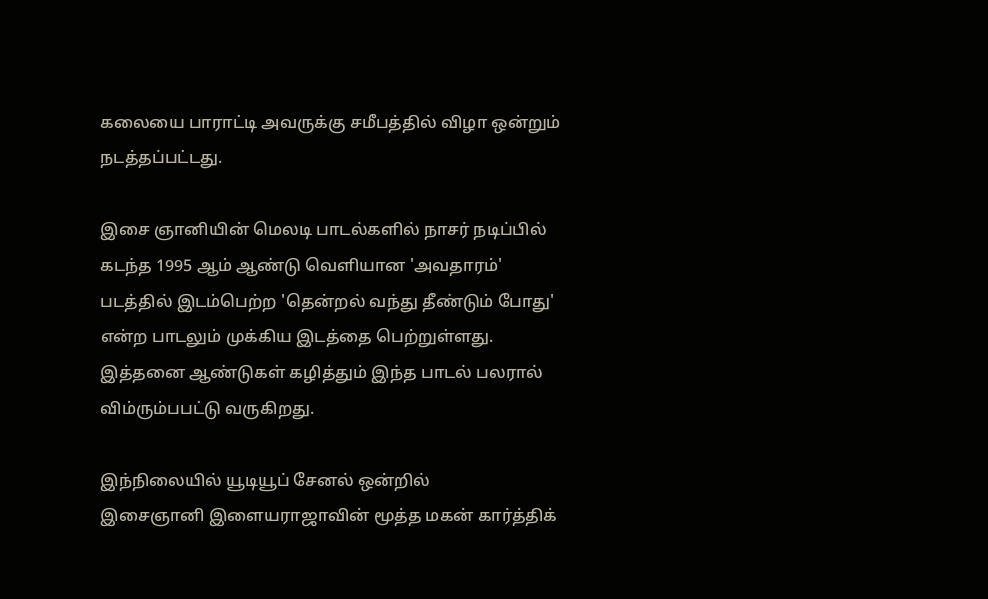கலையை பாராட்டி அவருக்கு சமீபத்தில் விழா ஒன்றும் நடத்தப்பட்டது.

இசை ஞானியின் மெலடி பாடல்களில் நாசர் நடிப்பில் கடந்த 1995 ஆம் ஆண்டு வெளியான 'அவதாரம்' படத்தில் இடம்பெற்ற 'தென்றல் வந்து தீண்டும் போது' என்ற பாடலும் முக்கிய இடத்தை பெற்றுள்ளது. இத்தனை ஆண்டுகள் கழித்தும் இந்த பாடல் பலரால் விம்ரும்பபட்டு வருகிறது.

இந்நிலையில் யூடியூப் சேனல் ஒன்றில்
இசைஞானி இளையராஜாவின் மூத்த மகன் கார்த்திக்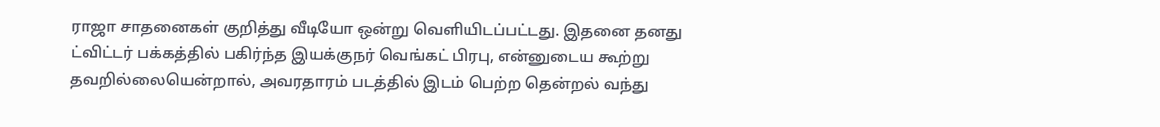ராஜா சாதனைகள் குறித்து வீடியோ ஒன்று வெளியிடப்பட்டது. இதனை தனது ட்விட்டர் பக்கத்தில் பகிர்ந்த இயக்குநர் வெங்கட் பிரபு, என்னுடைய கூற்று தவறில்லையென்றால், அவரதாரம் படத்தில் இடம் பெற்ற தென்றல் வந்து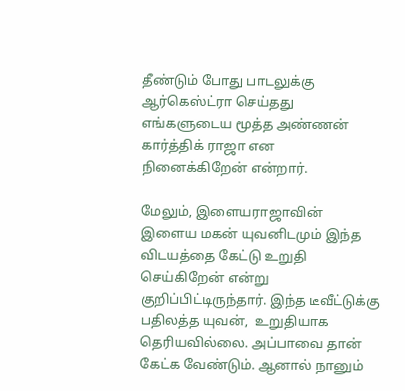தீண்டும் போது பாடலுக்கு ஆர்கெஸ்ட்ரா செய்தது எங்களுடைய மூத்த அண்ணன் கார்த்திக் ராஜா என நினைக்கிறேன் என்றார்.

மேலும், இளையராஜாவின் இளைய மகன் யுவனிடமும் இந்த விடயத்தை கேட்டு உறுதி செய்கிறேன் என்று குறிப்பிட்டிருந்தார். இந்த டீவீட்டுக்கு பதிலத்த யுவன்,  உறுதியாக தெரியவில்லை. அப்பாவை தான் கேட்க வேண்டும். ஆனால் நானும்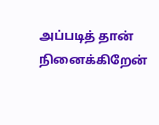அப்படித் தான் நினைக்கிறேன்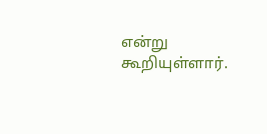என்று கூறியுள்ளார்.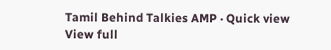Tamil Behind Talkies AMP · Quick view
View full